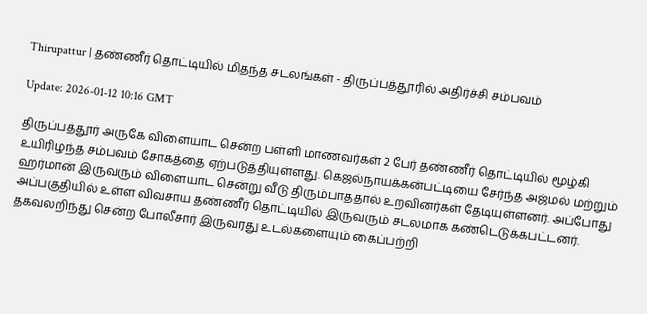Thirupattur | தண்ணீர் தொட்டியில் மிதந்த சடலங்கள் - திருப்பத்தூரில் அதிர்ச்சி சம்பவம்

Update: 2026-01-12 10:16 GMT

திருப்பத்தூர் அருகே விளையாட சென்ற பள்ளி மாணவர்கள் 2 பேர் தண்ணீர் தொட்டியில் மூழ்கி உயிரிழந்த சம்பவம் சோகத்தை ஏற்படுத்தியுள்ளது. கெஜல்நாயக்கன்பட்டியை சேர்ந்த அஜ்மல் மற்றும் ஹர்மான் இருவரும் விளையாட சென்று வீடு திரும்பாததால் உறவினர்கள் தேடியுள்ளனர். அப்போது அப்பகுதியில் உள்ள விவசாய தண்ணீர் தொட்டியில் இருவரும் சடலமாக கண்டெடுக்கபட்டனர். தகவலறிந்து சென்ற போலீசார் இருவரது உடல்களையும் கைப்பற்றி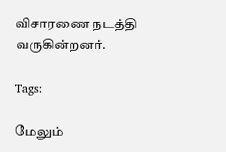விசாரணை நடத்தி வருகின்றனர்.

Tags:

மேலும்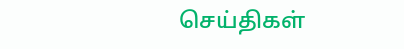செய்திகள்